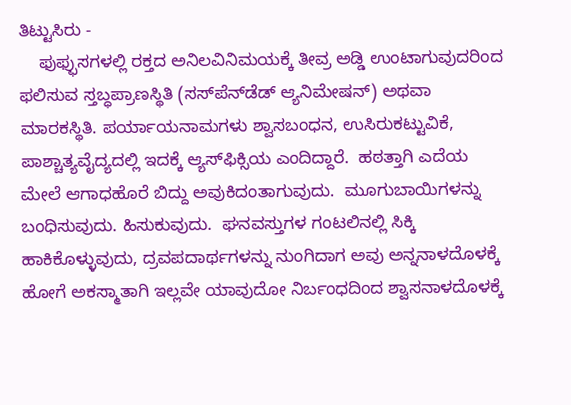ತಿಟ್ಟುಸಿರು -
    ಫುಫ್ಫುಸಗಳಲ್ಲಿ ರಕ್ತದ ಅನಿಲವಿನಿಮಯಕ್ಕೆ ತೀವ್ರ ಅಡ್ಡಿ ಉಂಟಾಗುವುದರಿಂದ ಫಲಿಸುವ ಸ್ತಬ್ಧಪ್ರಾಣಸ್ಥಿತಿ (ಸಸ್‍ಪೆನ್‍ಡೆಡ್ ಆ್ಯನಿಮೇಷನ್) ಅಥವಾ ಮಾರಕಸ್ಥಿತಿ. ಪರ್ಯಾಯನಾಮಗಳು ಶ್ವಾಸಬಂಧನ, ಉಸಿರುಕಟ್ಟುವಿಕೆ, ಪಾಶ್ಚಾತ್ಯವೈದ್ಯದಲ್ಲಿ ಇದಕ್ಕೆ ಆ್ಯಸ್‍ಫಿಕ್ಸಿಯ ಎಂದಿದ್ದಾರೆ.  ಹಠತ್ತಾಗಿ ಎದೆಯ ಮೇಲೆ ಆಗಾಧಹೊರೆ ಬಿದ್ದು ಅವುಕಿದಂತಾಗುವುದು.  ಮೂಗುಬಾಯಿಗಳನ್ನು ಬಂಧಿಸುವುದು. ಹಿಸುಕುವುದು.  ಘನವಸ್ತುಗಳ ಗಂಟಲಿನಲ್ಲಿ ಸಿಕ್ಕಿ ಹಾಕಿಕೊಳ್ಳುವುದು, ದ್ರವಪದಾರ್ಥಗಳನ್ನು ನುಂಗಿದಾಗ ಅವು ಅನ್ನನಾಳದೊಳಕ್ಕೆ ಹೋಗೆ ಅಕಸ್ಮಾತಾಗಿ ಇಲ್ಲವೇ ಯಾವುದೋ ನಿರ್ಬಂಧದಿಂದ ಶ್ವಾಸನಾಳದೊಳಕ್ಕೆ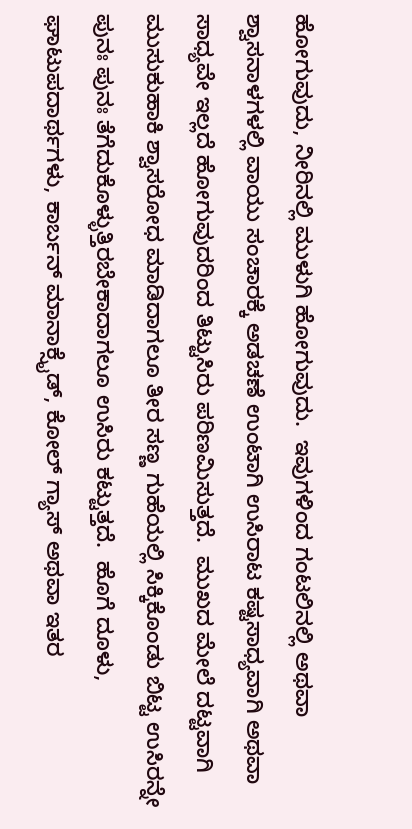ಹೋಗುವುದು, ನೀರಿನಲ್ಲಿ ಮುಳುಗಿ ಹೋಗುವುದು.  ಇವುಗಳಿಂದ ಗಂಟಲಿನಲ್ಲಿ ಅಥವಾ ಶ್ವಾಸನಾಳಗಳಲ್ಲಿ ವಾಯು ಸಂಚಾರಕ್ಕೆ ಅಡಚಣೆ ಉಂಟಾಗಿ ಉಸಿರಾಟ ಕಷ್ಟಸಾಧ್ಯವಾಗಿ ಅಥವಾ ಸಾಧ್ಯವೇ ಇಲ್ಲದೆ ಹೋಗುವುದರಿಂದ ತಿಟ್ಟುಸಿರು ಪರಿಣಮಿಸುತ್ತದೆ.  ಮುಖದ ಮೇಲೆ ದಟ್ಟವಾಗಿ ಮುಸುಕುಹಾಕಿ ಶ್ವಾಸರೋಧ ಮಾಡಿದಾಗಲೂ ತೀರ ಸಣ್ಣ ಗುಹೆಯಲ್ಲಿ ಸಿಕ್ಕಿಕೊಂಡು ಬಿಟ್ಟ ಉಸಿರನ್ನೇ ಪುನಃ ಪುನಃ ತೆಗೆದುಕೊಳ್ಳುತ್ತಿರಬೇಕಾದಾಗಲೂ ಉಸಿರು ಕಟ್ಟುತ್ತದೆ.  ಹೊಗೆ ದೂಳು, ಘಾಟುಪದಾರ್ಥಗಳು, ಕಾರ್ಬನ್ ಮಾನಾಕ್ಸೈಡ್, ಕೋಲ್ ಗ್ಯಾಸ್ ಅಥವಾ ಇತರ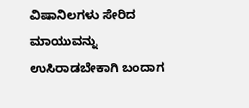ವಿಷಾನಿಲಗಳು ಸೇರಿದ ಮಾಯುವನ್ನು  ಉಸಿರಾಡಬೇಕಾಗಿ ಬಂದಾಗ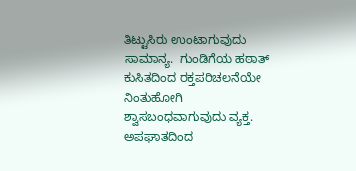ತಿಟ್ಟುಸಿರು ಉಂಟಾಗುವುದು ಸಾಮಾನ್ಯ.  ಗುಂಡಿಗೆಯ ಹಠಾತ್ ಕುಸಿತದಿಂದ ರಕ್ತಪರಿಚಲನೆಯೇ ನಿಂತುಹೋಗಿ ಶ್ವಾಸಬಂಧವಾಗುವುದು ವ್ಯಕ್ತ.  ಅಪಘಾತದಿಂದ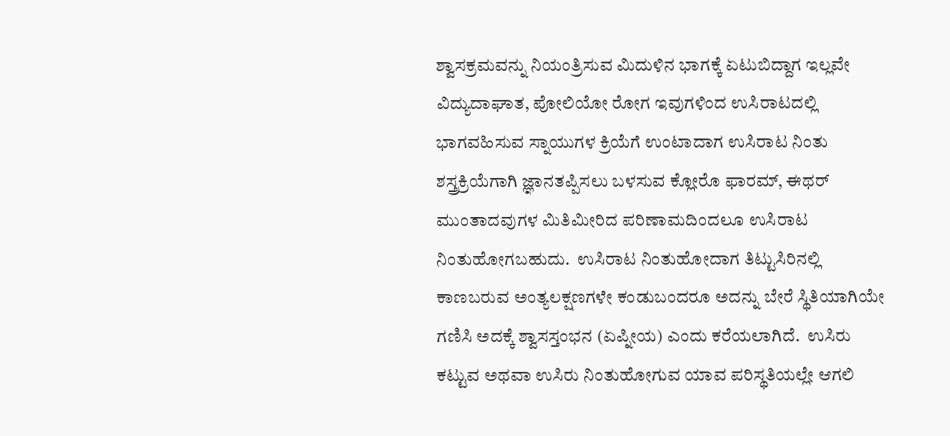ಶ್ವಾಸಕ್ರಮವನ್ನು ನಿಯಂತ್ರಿಸುವ ಮಿದುಳಿನ ಭಾಗಕ್ಕೆ ಏಟುಬಿದ್ದಾಗ ಇಲ್ಲವೇ ವಿದ್ಯುದಾಘಾತ, ಪೋಲಿಯೋ ರೋಗ ಇವುಗಳಿಂದ ಉಸಿರಾಟದಲ್ಲಿ ಭಾಗವಹಿಸುವ ಸ್ನಾಯುಗಳ ಕ್ರಿಯೆಗೆ ಉಂಟಾದಾಗ ಉಸಿರಾಟ ನಿಂತು  ಶಸ್ತ್ರಕ್ರಿಯೆಗಾಗಿ ಜ್ಞಾನತಪ್ಪಿಸಲು ಬಳಸುವ ಕ್ಲೋರೊ ಫಾರಮ್, ಈಥರ್ ಮುಂತಾದವುಗಳ ಮಿತಿಮೀರಿದ ಪರಿಣಾಮದಿಂದಲೂ ಉಸಿರಾಟ ನಿಂತುಹೋಗಬಹುದು.  ಉಸಿರಾಟ ನಿಂತುಹೋದಾಗ ತಿಟ್ಟುಸಿರಿನಲ್ಲಿ ಕಾಣಬರುವ ಅಂತ್ಯಲಕ್ಷಣಗಳೇ ಕಂಡುಬಂದರೂ ಅದನ್ನು ಬೇರೆ ಸ್ಥಿತಿಯಾಗಿಯೇ ಗಣಿಸಿ ಅದಕ್ಕೆ ಶ್ವಾಸಸ್ತಂಭನ (ಏಪ್ನೀಯ) ಎಂದು ಕರೆಯಲಾಗಿದೆ.  ಉಸಿರು ಕಟ್ಟುವ ಅಥವಾ ಉಸಿರು ನಿಂತುಹೋಗುವ ಯಾವ ಪರಿಸ್ಥತಿಯಲ್ಲೇ ಆಗಲಿ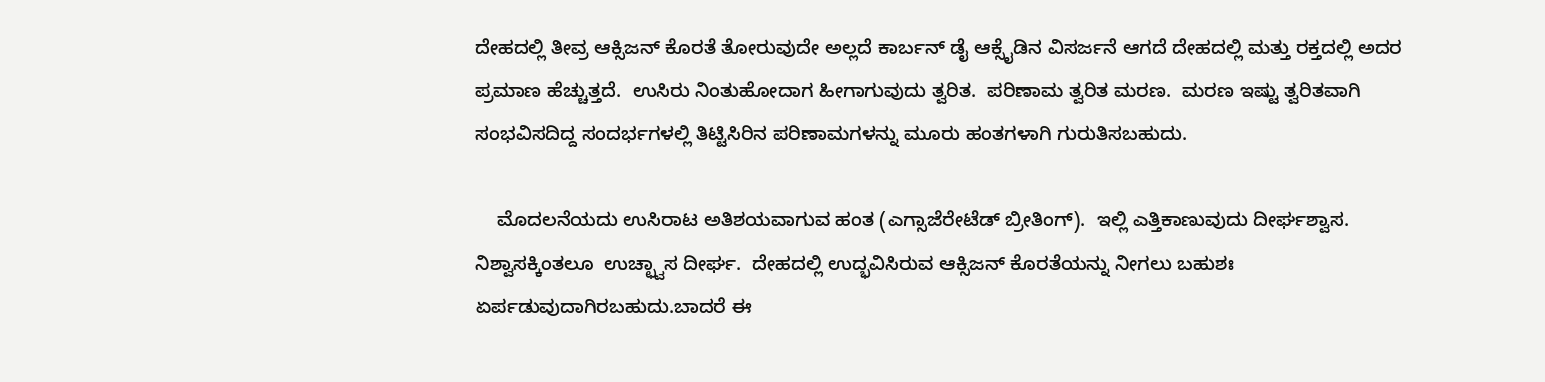ದೇಹದಲ್ಲಿ ತೀವ್ರ ಆಕ್ಸಿಜನ್ ಕೊರತೆ ತೋರುವುದೇ ಅಲ್ಲದೆ ಕಾರ್ಬನ್ ಡೈ ಆಕ್ಸೈಡಿನ ವಿಸರ್ಜನೆ ಆಗದೆ ದೇಹದಲ್ಲಿ ಮತ್ತು ರಕ್ತದಲ್ಲಿ ಅದರ ಪ್ರಮಾಣ ಹೆಚ್ಚುತ್ತದೆ.  ಉಸಿರು ನಿಂತುಹೋದಾಗ ಹೀಗಾಗುವುದು ತ್ವರಿತ.  ಪರಿಣಾಮ ತ್ವರಿತ ಮರಣ.  ಮರಣ ಇಷ್ಟು ತ್ವರಿತವಾಗಿ ಸಂಭವಿಸದಿದ್ದ ಸಂದರ್ಭಗಳಲ್ಲಿ ತಿಟ್ಟಿಸಿರಿನ ಪರಿಣಾಮಗಳನ್ನು ಮೂರು ಹಂತಗಳಾಗಿ ಗುರುತಿಸಬಹುದು.

    ಮೊದಲನೆಯದು ಉಸಿರಾಟ ಅತಿಶಯವಾಗುವ ಹಂತ (ಎಗ್ಸಾಜೆರೇಟೆಡ್ ಬ್ರೀತಿಂಗ್).  ಇಲ್ಲಿ ಎತ್ತಿಕಾಣುವುದು ದೀರ್ಘಶ್ವಾಸ.  ನಿಶ್ವಾಸಕ್ಕಿಂತಲೂ  ಉಚ್ಛ್ವಾಸ ದೀರ್ಘ.  ದೇಹದಲ್ಲಿ ಉದ್ಭವಿಸಿರುವ ಆಕ್ಸಿಜನ್ ಕೊರತೆಯನ್ನು ನೀಗಲು ಬಹುಶಃ ಏರ್ಪಡುವುದಾಗಿರಬಹುದು.ಬಾದರೆ ಈ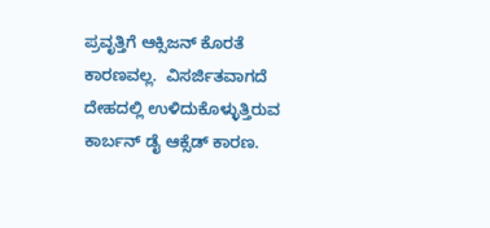ಪ್ರವೃತ್ತಿಗೆ ಆಕ್ಸಿಜನ್ ಕೊರತೆ ಕಾರಣವಲ್ಲ.  ವಿಸರ್ಜಿತವಾಗದೆ ದೇಹದಲ್ಲಿ ಉಳಿದುಕೊಳ್ಳುತ್ತಿರುವ ಕಾರ್ಬನ್ ಡೈ ಆಕ್ಸೆಡ್ ಕಾರಣ.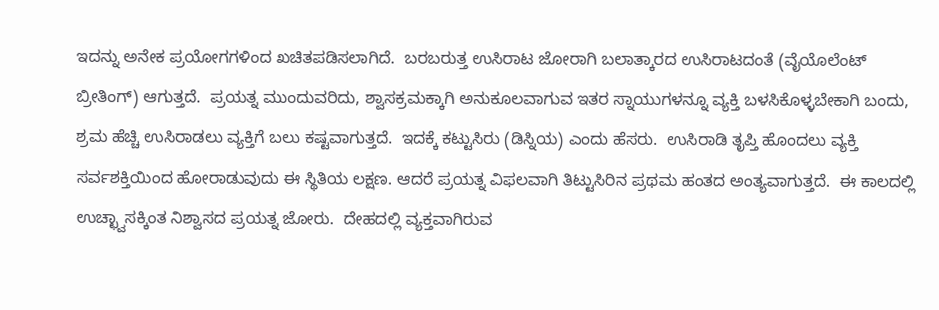ಇದನ್ನು ಅನೇಕ ಪ್ರಯೋಗಗಳಿಂದ ಖಚಿತಪಡಿಸಲಾಗಿದೆ.  ಬರಬರುತ್ತ ಉಸಿರಾಟ ಜೋರಾಗಿ ಬಲಾತ್ಕಾರದ ಉಸಿರಾಟದಂತೆ (ವೈಯೊಲೆಂಟ್ ಬ್ರೀತಿಂಗ್) ಆಗುತ್ತದೆ.  ಪ್ರಯತ್ನ ಮುಂದುವರಿದು, ಶ್ವಾಸಕ್ರಮಕ್ಕಾಗಿ ಅನುಕೂಲವಾಗುವ ಇತರ ಸ್ನಾಯುಗಳನ್ನೂ ವ್ಯಕ್ತಿ ಬಳಸಿಕೊಳ್ಳಬೇಕಾಗಿ ಬಂದು, ಶ್ರಮ ಹೆಚ್ಚಿ ಉಸಿರಾಡಲು ವ್ಯಕ್ತಿಗೆ ಬಲು ಕಷ್ಟವಾಗುತ್ತದೆ.  ಇದಕ್ಕೆ ಕಟ್ಟುಸಿರು (ಡಿಸ್ನಿಯ) ಎಂದು ಹೆಸರು.  ಉಸಿರಾಡಿ ತೃಪ್ತಿ ಹೊಂದಲು ವ್ಯಕ್ತಿ ಸರ್ವಶಕ್ತಿಯಿಂದ ಹೋರಾಡುವುದು ಈ ಸ್ಥಿತಿಯ ಲಕ್ಷಣ. ಆದರೆ ಪ್ರಯತ್ನ ವಿಫಲವಾಗಿ ತಿಟ್ಟುಸಿರಿನ ಪ್ರಥಮ ಹಂತದ ಅಂತ್ಯವಾಗುತ್ತದೆ.  ಈ ಕಾಲದಲ್ಲಿ ಉಚ್ಛ್ವಾಸಕ್ಕಿಂತ ನಿಶ್ವಾಸದ ಪ್ರಯತ್ನ ಜೋರು.  ದೇಹದಲ್ಲಿ ವ್ಯಕ್ತವಾಗಿರುವ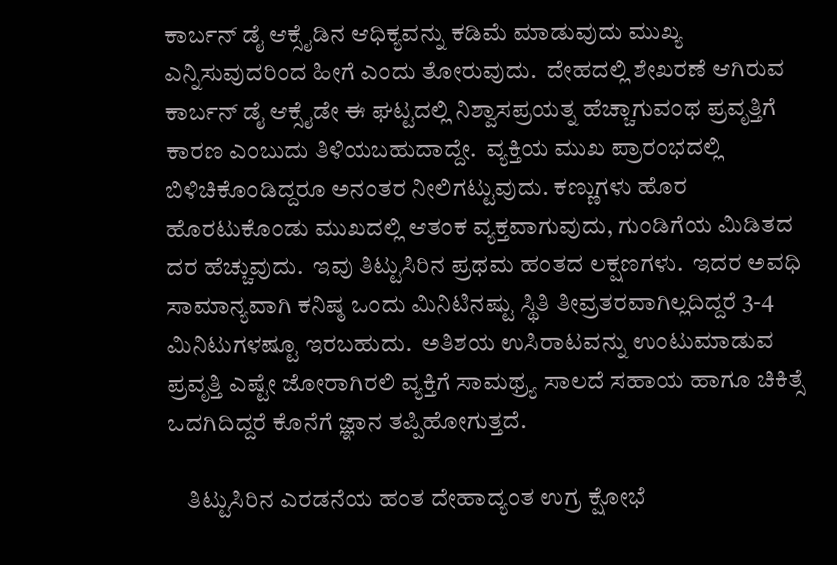ಕಾರ್ಬನ್ ಡೈ ಆಕ್ಸೈಡಿನ ಆಧಿಕ್ಯವನ್ನು ಕಡಿಮೆ ಮಾಡುವುದು ಮುಖ್ಯ ಎನ್ನಿಸುವುದರಿಂದ ಹೀಗೆ ಎಂದು ತೋರುವುದು.  ದೇಹದಲ್ಲಿ ಶೇಖರಣೆ ಆಗಿರುವ ಕಾರ್ಬನ್ ಡೈ ಆಕ್ಸೈಡೇ ಈ ಘಟ್ಟದಲ್ಲಿ ನಿಶ್ವಾಸಪ್ರಯತ್ನ ಹೆಚ್ಚಾಗುವಂಥ ಪ್ರವೃತ್ತಿಗೆ ಕಾರಣ ಎಂಬುದು ತಿಳಿಯಬಹುದಾದ್ದೇ.  ವ್ಯಕ್ತಿಯ ಮುಖ ಪ್ರಾರಂಭದಲ್ಲಿ ಬಿಳಿಚಿಕೊಂಡಿದ್ದರೂ ಅನಂತರ ನೀಲಿಗಟ್ಟುವುದು. ಕಣ್ಣುಗಳು ಹೊರ ಹೊರಟುಕೊಂಡು ಮುಖದಲ್ಲಿ ಆತಂಕ ವ್ಯಕ್ತವಾಗುವುದು, ಗುಂಡಿಗೆಯ ಮಿಡಿತದ ದರ ಹೆಚ್ಚುವುದು.  ಇವು ತಿಟ್ಟುಸಿರಿನ ಪ್ರಥಮ ಹಂತದ ಲಕ್ಷಣಗಳು.  ಇದರ ಅವಧಿ ಸಾಮಾನ್ಯವಾಗಿ ಕನಿಷ್ಠ ಒಂದು ಮಿನಿಟಿನಷ್ಟು ಸ್ಥಿತಿ ತೀವ್ರತರವಾಗಿಲ್ಲದಿದ್ದರೆ 3-4 ಮಿನಿಟುಗಳಷ್ಟೂ ಇರಬಹುದು.  ಅತಿಶಯ ಉಸಿರಾಟವನ್ನು ಉಂಟುಮಾಡುವ  ಪ್ರವೃತ್ತಿ ಎಷ್ಟೇ ಜೋರಾಗಿರಲಿ ವ್ಯಕ್ತಿಗೆ ಸಾಮಥ್ರ್ಯ ಸಾಲದೆ ಸಹಾಯ ಹಾಗೂ ಚಿಕಿತ್ಸೆ ಒದಗಿದಿದ್ದರೆ ಕೊನೆಗೆ ಜ್ಞಾನ ತಪ್ಪಿಹೋಗುತ್ತದೆ.

    ತಿಟ್ಟುಸಿರಿನ ಎರಡನೆಯ ಹಂತ ದೇಹಾದ್ಯಂತ ಉಗ್ರ ಕ್ಷೋಭೆ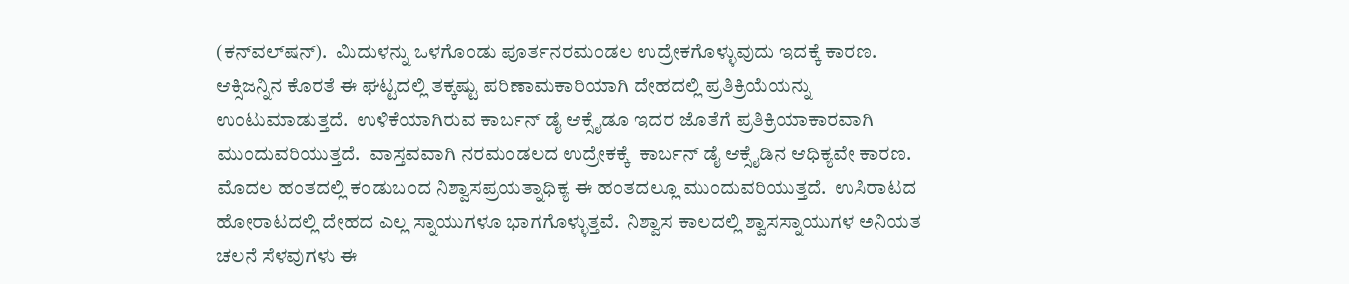(ಕನ್‍ವಲ್‍ಷನ್).  ಮಿದುಳನ್ನು ಒಳಗೊಂಡು ಪೂರ್ತನರಮಂಡಲ ಉದ್ರೇಕಗೊಳ್ಳುವುದು ಇದಕ್ಕೆ ಕಾರಣ.  ಆಕ್ಸಿಜನ್ನಿನ ಕೊರತೆ ಈ ಘಟ್ಟದಲ್ಲಿ ತಕ್ಕಷ್ಟು ಪರಿಣಾಮಕಾರಿಯಾಗಿ ದೇಹದಲ್ಲಿ ಪ್ರತಿಕ್ರಿಯೆಯನ್ನು ಉಂಟುಮಾಡುತ್ತದೆ.  ಉಳಿಕೆಯಾಗಿರುವ ಕಾರ್ಬನ್ ಡೈ ಆಕ್ಸೈಡೂ ಇದರ ಜೊತೆಗೆ ಪ್ರತಿಕ್ರಿಯಾಕಾರವಾಗಿ ಮುಂದುವರಿಯುತ್ತದೆ.  ವಾಸ್ತವವಾಗಿ ನರಮಂಡಲದ ಉದ್ರೇಕಕ್ಕೆ  ಕಾರ್ಬನ್ ಡೈ ಆಕ್ಸೈಡಿನ ಆಧಿಕ್ಯವೇ ಕಾರಣ.  ಮೊದಲ ಹಂತದಲ್ಲಿ ಕಂಡುಬಂದ ನಿಶ್ವಾಸಪ್ರಯತ್ನಾಧಿಕ್ಯ ಈ ಹಂತದಲ್ಲೂ ಮುಂದುವರಿಯುತ್ತದೆ.  ಉಸಿರಾಟದ ಹೋರಾಟದಲ್ಲಿ ದೇಹದ ಎಲ್ಲ ಸ್ನಾಯುಗಳೂ ಭಾಗಗೊಳ್ಳುತ್ತವೆ.  ನಿಶ್ವಾಸ ಕಾಲದಲ್ಲಿ ಶ್ವಾಸಸ್ನಾಯುಗಳ ಅನಿಯತ ಚಲನೆ ಸೆಳವುಗಳು ಈ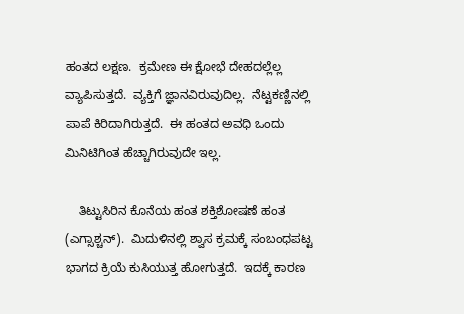ಹಂತದ ಲಕ್ಷಣ.  ಕ್ರಮೇಣ ಈ ಕ್ಷೋಭೆ ದೇಹದಲ್ಲೆಲ್ಲ ವ್ಯಾಪಿಸುತ್ತದೆ.  ವ್ಯಕ್ತಿಗೆ ಜ್ಞಾನವಿರುವುದಿಲ್ಲ.  ನೆಟ್ಟಕಣ್ಣಿನಲ್ಲಿ ಪಾಪೆ ಕಿರಿದಾಗಿರುತ್ತದೆ.  ಈ ಹಂತದ ಅವಧಿ ಒಂದು ಮಿನಿಟಿಗಿಂತ ಹೆಚ್ಚಾಗಿರುವುದೇ ಇಲ್ಲ.

    ತಿಟ್ಟುಸಿರಿನ ಕೊನೆಯ ಹಂತ ಶಕ್ತಿಶೋಷಣೆ ಹಂತ (ಎಗ್ಸಾಶ್ಚನ್).  ಮಿದುಳಿನಲ್ಲಿ ಶ್ವಾಸ ಕ್ರಮಕ್ಕೆ ಸಂಬಂಧಪಟ್ಟ ಭಾಗದ ಕ್ರಿಯೆ ಕುಸಿಯುತ್ತ ಹೋಗುತ್ತದೆ.  ಇದಕ್ಕೆ ಕಾರಣ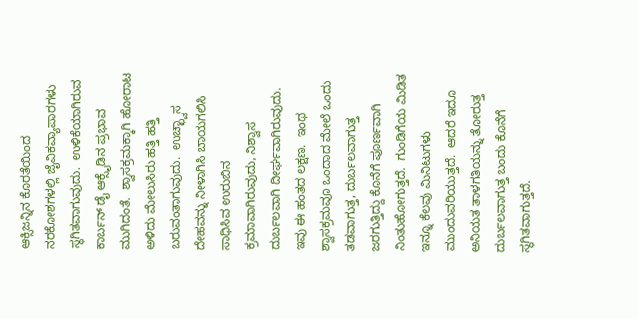ಆಕ್ಸಿಜನ್ನಿನ ಕೊರತೆಯಿಂದ ನರಕೋಶಗಳಲ್ಲಿ ಜೈವಿಕವ್ಯಾಪಾರಗಳು ಸ್ಥಗಿತವಾಗುವುದು.  ಉಳಿಕೆಯಾಗಿರುವ  ಕಾರ್ಬನ್ ಡೈ ಆಕ್ಸೈಡಿನ ಪ್ರಭಾವ ಮುಗಿದಂತೆ.  ಶ್ವಾಸಕ್ರಮಕ್ಕಾಗಿ ಹೋರಾಟ ಅಳಿದು ಮೇಲುಸಿರು ಹತ್ತಿ ಹತ್ತಿ ಬರುವಂತಾಗುವುದು.  ಉಚ್ಛ್ವಾಸ ದೇಹವನ್ನು ನೀಳಾಗಿಸಿ ಬಾಯಗಲಿಸಿ ಸಾಧಿಸಿವ ಉರುಬಿನ ಕ್ರಮಾವಾಗಿರುವುದು, ನಿಶ್ವಾಸ ದುರ್ಬಲವಾಗಿ ದೀರ್ಘವಾಗಿರುವುದು.  ಇವು ಈ ಹಂತದ ಲಕ್ಷಣ.  ಇಂಥ ಶ್ವಾಸಕ್ರಮವೂ ಒಂದಾದ ಮೇಲೆ ಒಂದು ತಡವಾಗುತ್ತ, ದುರ್ಬಲವಾಗುತ್ತ ಜರಗುತ್ತಿದ್ದು ಕೊನೆಗೆ ಪೂರ್ಣವಾಗಿ ನಿಂತುಹೋಗುತ್ತದೆ.  ಗುಂಡಿಗೆಯ ಮಿಡಿತ ಇನ್ನೂ ಕೆಲವು ಮಿನಿಟುಗಳು ಮುಂದುವರಿಯುತ್ತದೆ.  ಆದರೆ ಇದೂ ಅನಿಯತ ತಾಳಗತಿಯನ್ನು ತೋರುತ್ತ ದುರ್ಬಲವಾಗುತ್ತ ಬಂದು ಕೊನೆಗೆ ಸ್ಥಗಿತವಾಗುತ್ತದೆ.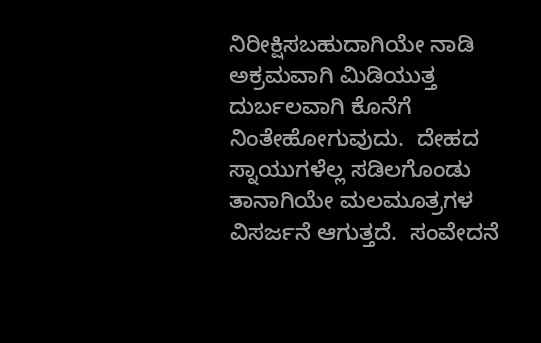ನಿರೀಕ್ಷಿಸಬಹುದಾಗಿಯೇ ನಾಡಿ ಅಕ್ರಮವಾಗಿ ಮಿಡಿಯುತ್ತ ದುರ್ಬಲವಾಗಿ ಕೊನೆಗೆ ನಿಂತೇಹೋಗುವುದು.  ದೇಹದ ಸ್ನಾಯುಗಳೆಲ್ಲ ಸಡಿಲಗೊಂಡು ತಾನಾಗಿಯೇ ಮಲಮೂತ್ರಗಳ ವಿಸರ್ಜನೆ ಆಗುತ್ತದೆ.  ಸಂವೇದನೆ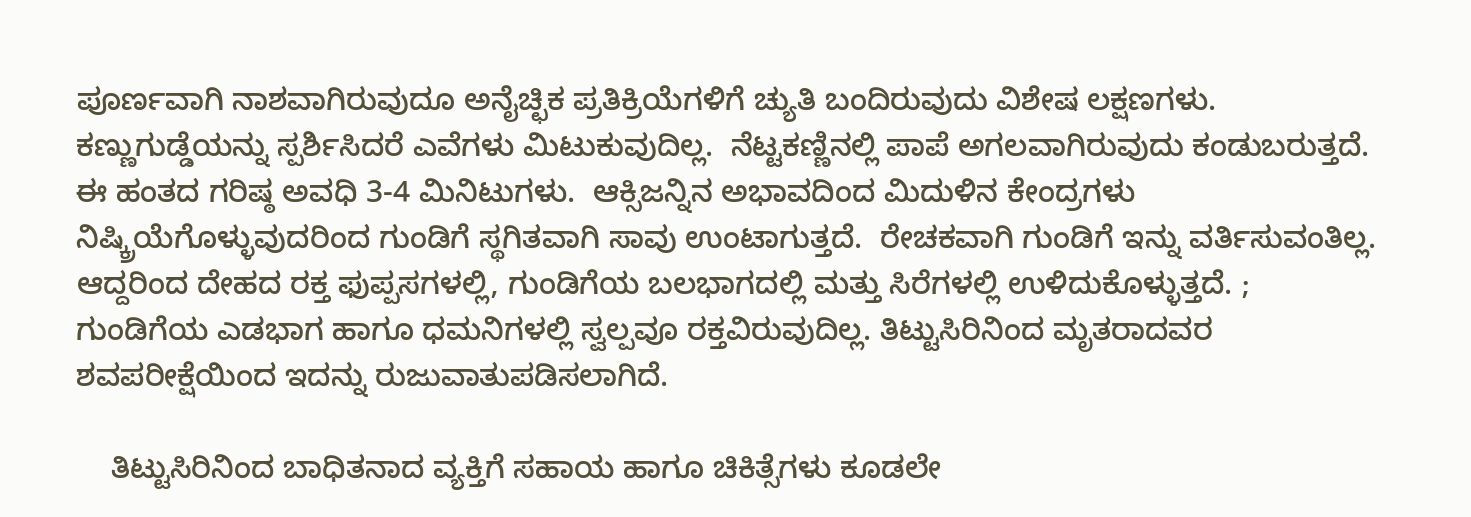ಪೂರ್ಣವಾಗಿ ನಾಶವಾಗಿರುವುದೂ ಅನೈಚ್ಛಿಕ ಪ್ರತಿಕ್ರಿಯೆಗಳಿಗೆ ಚ್ಯುತಿ ಬಂದಿರುವುದು ವಿಶೇಷ ಲಕ್ಷಣಗಳು.  ಕಣ್ಣುಗುಡ್ಡೆಯನ್ನು ಸ್ಪರ್ಶಿಸಿದರೆ ಎವೆಗಳು ಮಿಟುಕುವುದಿಲ್ಲ.  ನೆಟ್ಟಕಣ್ಣಿನಲ್ಲಿ ಪಾಪೆ ಅಗಲವಾಗಿರುವುದು ಕಂಡುಬರುತ್ತದೆ.  ಈ ಹಂತದ ಗರಿಷ್ಠ ಅವಧಿ 3-4 ಮಿನಿಟುಗಳು.  ಆಕ್ಸಿಜನ್ನಿನ ಅಭಾವದಿಂದ ಮಿದುಳಿನ ಕೇಂದ್ರಗಳು ನಿಷ್ಕ್ರಿಯೆಗೊಳ್ಳುವುದರಿಂದ ಗುಂಡಿಗೆ ಸ್ಥಗಿತವಾಗಿ ಸಾವು ಉಂಟಾಗುತ್ತದೆ.  ರೇಚಕವಾಗಿ ಗುಂಡಿಗೆ ಇನ್ನು ವರ್ತಿಸುವಂತಿಲ್ಲ.  ಆದ್ದರಿಂದ ದೇಹದ ರಕ್ತ ಫುಪ್ಪಸಗಳಲ್ಲಿ, ಗುಂಡಿಗೆಯ ಬಲಭಾಗದಲ್ಲಿ ಮತ್ತು ಸಿರೆಗಳಲ್ಲಿ ಉಳಿದುಕೊಳ್ಳುತ್ತದೆ. ;  ಗುಂಡಿಗೆಯ ಎಡಭಾಗ ಹಾಗೂ ಧಮನಿಗಳಲ್ಲಿ ಸ್ವಲ್ಪವೂ ರಕ್ತವಿರುವುದಿಲ್ಲ. ತಿಟ್ಟುಸಿರಿನಿಂದ ಮೃತರಾದವರ ಶವಪರೀಕ್ಷೆಯಿಂದ ಇದನ್ನು ರುಜುವಾತುಪಡಿಸಲಾಗಿದೆ.

    ತಿಟ್ಟುಸಿರಿನಿಂದ ಬಾಧಿತನಾದ ವ್ಯಕ್ತಿಗೆ ಸಹಾಯ ಹಾಗೂ ಚಿಕಿತ್ಸೆಗಳು ಕೂಡಲೇ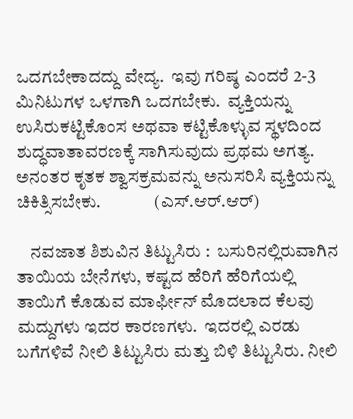ಒದಗಬೇಕಾದದ್ದು ವೇದ್ಯ.  ಇವು ಗರಿಷ್ಠ ಎಂದರೆ 2-3 ಮಿನಿಟುಗಳ ಒಳಗಾಗಿ ಒದಗಬೇಕು.  ವ್ಯಕ್ತಿಯನ್ನು ಉಸಿರುಕಟ್ಟಿಕೊಂಸ ಅಥವಾ ಕಟ್ಟಿಕೊಳ್ಳುವ ಸ್ಥಳದಿಂದ ಶುದ್ಧವಾತಾವರಣಕ್ಕೆ ಸಾಗಿಸುವುದು ಪ್ರಥಮ ಅಗತ್ಯ.  ಅನಂತರ ಕೃತಕ ಶ್ವಾಸಕ್ರಮವನ್ನು ಅನುಸರಿಸಿ ವ್ಯಕ್ತಿಯನ್ನು ಚಿಕಿತ್ಸಿಸಬೇಕು.               (ಎಸ್.ಆರ್.ಆರ್)

    ನವಜಾತ ಶಿಶುವಿನ ತಿಟ್ಟುಸಿರು :  ಬಸುರಿನಲ್ಲಿರುವಾಗಿನ ತಾಯಿಯ ಬೇನೆಗಳು, ಕಷ್ಟದ ಹೆರಿಗೆ ಹೆರಿಗೆಯಲ್ಲಿ ತಾಯಿಗೆ ಕೊಡುವ ಮಾರ್ಫೀನ್ ಮೊದಲಾದ ಕೆಲವು ಮದ್ದುಗಳು ಇದರ ಕಾರಣಗಳು.  ಇದರಲ್ಲಿ ಎರಡು ಬಗೆಗಳಿವೆ ನೀಲಿ ತಿಟ್ಟುಸಿರು ಮತ್ತು ಬಿಳಿ ತಿಟ್ಟುಸಿರು. ನೀಲಿ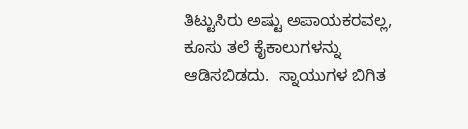ತಿಟ್ಟುಸಿರು ಅಷ್ಟು ಅಪಾಯಕರವಲ್ಲ, ಕೂಸು ತಲೆ ಕೈಕಾಲುಗಳನ್ನು ಆಡಿಸಬಿಡದು.  ಸ್ನಾಯುಗಳ ಬಿಗಿತ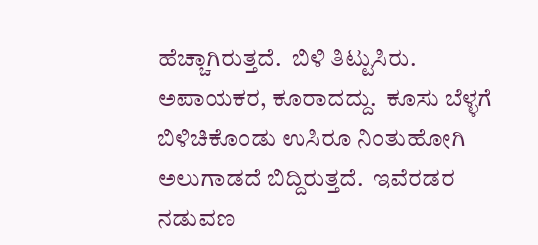ಹೆಚ್ಚಾಗಿರುತ್ತದೆ.  ಬಿಳಿ ತಿಟ್ಟುಸಿರು. ಅಪಾಯಕರ, ಕೂರಾದದ್ದು.  ಕೂಸು ಬೆಳ್ಳಗೆ ಬಿಳಿಚಿಕೊಂಡು ಉಸಿರೂ ನಿಂತುಹೋಗಿ ಅಲುಗಾಡದೆ ಬಿದ್ದಿರುತ್ತದೆ.  ಇವೆರಡರ ನಡುವಣ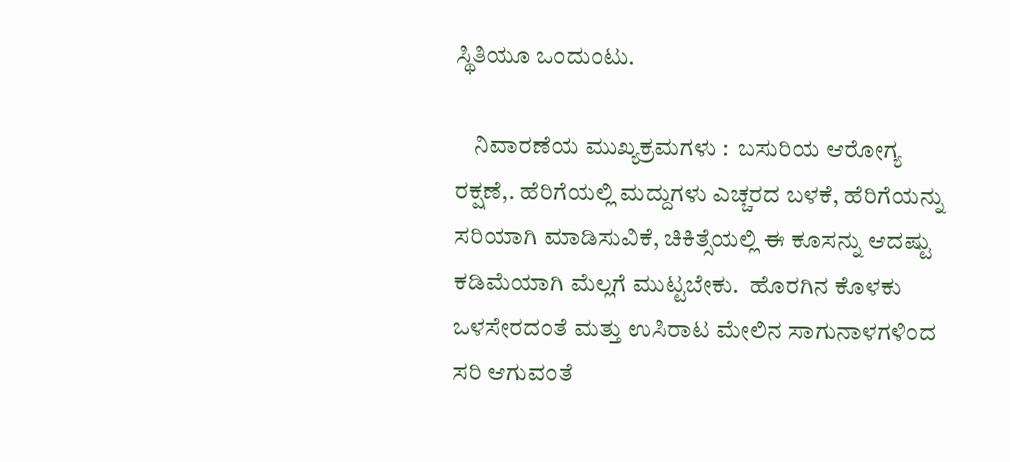ಸ್ಥಿತಿಯೂ ಒಂದುಂಟು.

    ನಿವಾರಣೆಯ ಮುಖ್ಯಕ್ರಮಗಳು :  ಬಸುರಿಯ ಆರೋಗ್ಯ ರಕ್ಷಣೆ,. ಹೆರಿಗೆಯಲ್ಲಿ ಮದ್ದುಗಳು ಎಚ್ಚರದ ಬಳಕೆ, ಹೆರಿಗೆಯನ್ನು ಸರಿಯಾಗಿ ಮಾಡಿಸುವಿಕೆ, ಚಿಕಿತ್ಸೆಯಲ್ಲಿ ಈ ಕೂಸನ್ನು ಆದಷ್ಟು ಕಡಿಮೆಯಾಗಿ ಮೆಲ್ಲಗೆ ಮುಟ್ಟಬೇಕು.  ಹೊರಗಿನ ಕೊಳಕು ಒಳಸೇರದಂತೆ ಮತ್ತು ಉಸಿರಾಟ ಮೇಲಿನ ಸಾಗುನಾಳಗಳಿಂದ ಸರಿ ಆಗುವಂತೆ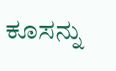ಕೂಸನ್ನು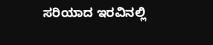ಸರಿಯಾದ ಇರವಿನಲ್ಲಿ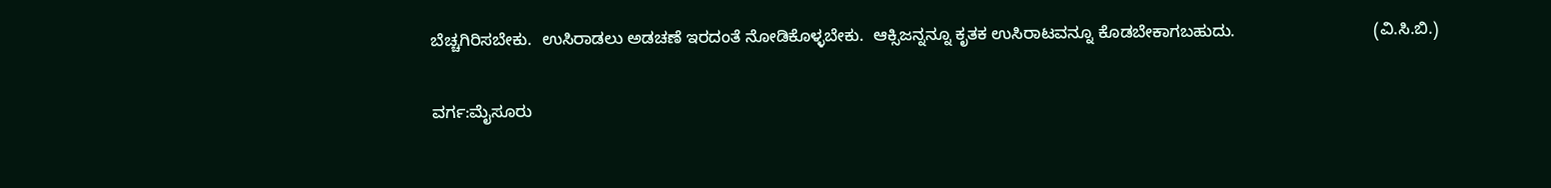ಬೆಚ್ಚಗಿರಿಸಬೇಕು.  ಉಸಿರಾಡಲು ಅಡಚಣೆ ಇರದಂತೆ ನೋಡಿಕೊಳ್ಳಬೇಕು.  ಆಕ್ಸಿಜನ್ನನ್ನೂ ಕೃತಕ ಉಸಿರಾಟವನ್ನೂ ಕೊಡಬೇಕಾಗಬಹುದು.                              (ವಿ.ಸಿ.ಬಿ.)

ವರ್ಗ:ಮೈಸೂರು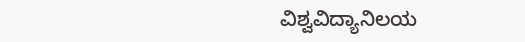ವಿಶ್ವವಿದ್ಯಾನಿಲಯ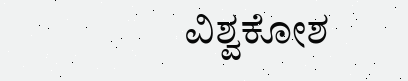ವಿಶ್ವಕೋಶ